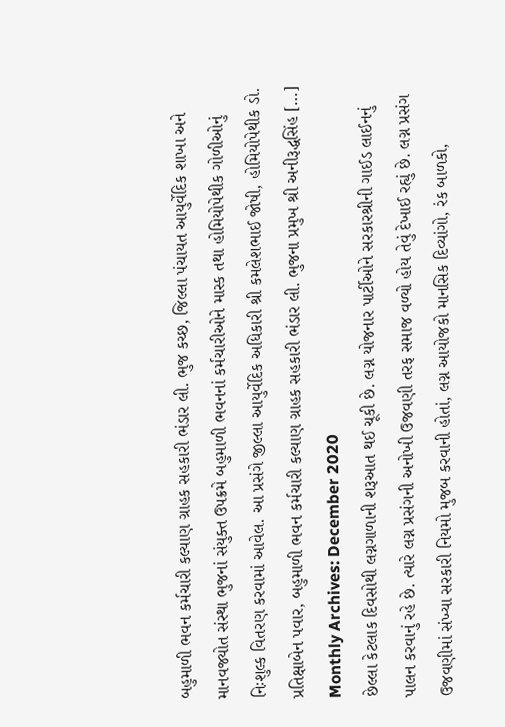બહુમાળી ભવન કર્મચારી કલ્યાણ ગ્રાહક સહકારી ભંડાર લી. ભુજ કચ્છ, જિલ્લા પંચાયત આયુર્વેદિક શાખા અને માનવજ્યોત સંસ્થા ભુજનાં સંયુક્ત ઉપક્રમે બહુમાળી ભવનનાં કર્મચારીઓને માસ્ક તથા હોમિયોપેથીક ગોળીઓનું નિઃશુલ્ક વિતરણ કરવામાં આવેલ. આ પ્રસંગે જીલ્લા આયુર્વેદિક અધિકારી શ્રી કમલેશભાઈ જોષી, હોમિયોપેથીક ડો. પ્રતિક્ષાબેન પવાર, બહુમાળી ભવન કર્મચારી કલ્યાણ ગ્રાહક સહકારી ભંડાર લી. ભુજના પ્રમુખ શ્રી અનીરૂદ્ધસિંહ […]
Monthly Archives: December 2020
છેલ્લા કેટલાક દિવસોથી લગ્નગાળાની શરૂઆત થઈ ચૂકી છે. લગ્ન યોજનાર પાર્ટીઓને સરકારશ્રીની ગાઈડ લાઈનનું પાલન કરવાનું રહે છે. ત્યારે લગ્ન પ્રસંગની અનોખી ઉજવણી તરફ સમાજ વળ્યો હોય તેવું દેખાઈ રહ્યું છે. લગ્ન પ્રસંગ ઉજવણીમાં સંખ્યા સરકારી નિયમો મુજબ કરવાની હોતાં, લગ્ન આયોજકો માનસિક દિવ્યાંગો, રંક બાળકો,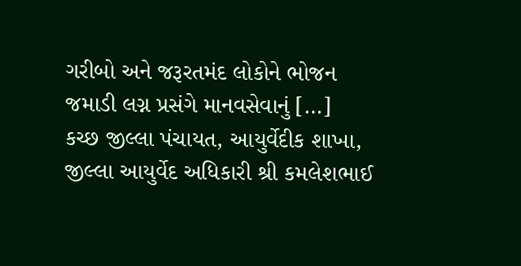ગરીબો અને જરૂરતમંદ લોકોને ભોજન જમાડી લગ્ન પ્રસંગે માનવસેવાનું […]
કચ્છ જીલ્લા પંચાયત, આયુર્વેદીક શાખા, જીલ્લા આયુર્વેદ અધિકારી શ્રી કમલેશભાઈ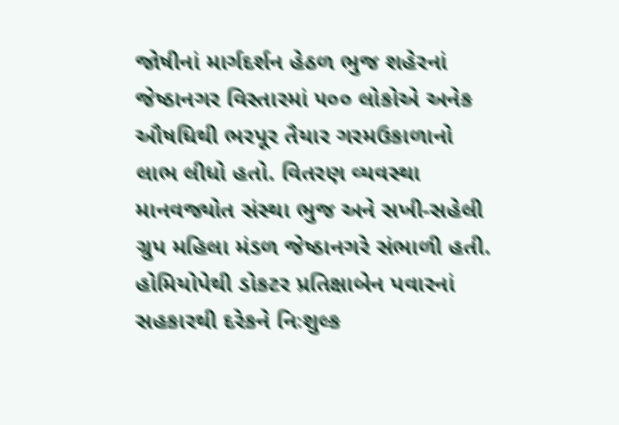જોષીનાં માર્ગદર્શન હેઠળ ભુજ શહેરનાં જેષ્ઠાનગર વિસ્તારમાં ૫૦૦ લોકોએ અનેક ઔષધિથી ભરપૂર તૈયાર ગરમઉકાળાનો લાભ લીધો હતો. વિતરણ વ્યવસ્થા માનવજ્યોત સંસ્થા ભુજ અને સખી-સહેલી ગ્રુપ મહિલા મંડળ જેષ્ઠાનગરે સંભાળી હતી. હોમિયોપેથી ડોકટર પ્રતિક્ષાબેન પવારનાં સહકારથી દરેકને નિઃશુલ્ક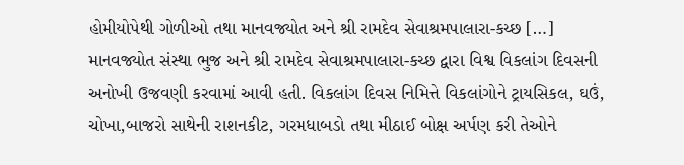હોમીયોપેથી ગોળીઓ તથા માનવજ્યોત અને શ્રી રામદેવ સેવાશ્રમપાલારા-કચ્છ […]
માનવજ્યોત સંસ્થા ભુજ અને શ્રી રામદેવ સેવાશ્રમપાલારા-કચ્છ દ્વારા વિશ્વ વિકલાંગ દિવસની અનોખી ઉજવણી કરવામાં આવી હતી. વિકલાંગ દિવસ નિમિત્તે વિકલાંગોને ટ્રાયસિકલ, ઘઉં, ચોખા,બાજરો સાથેની રાશનકીટ, ગરમધાબડો તથા મીઠાઈ બોક્ષ અર્પણ કરી તેઓને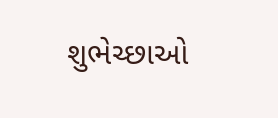શુભેચ્છાઓ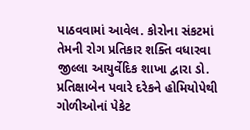પાઠવવામાં આવેલ. કોરોના સંકટમાં તેમની રોગ પ્રતિકાર શક્તિ વધારવા જીલ્લા આયુર્વેદિક શાખા દ્વારા ડો. પ્રતિક્ષાબેન પવારે દરેકને હોમિયોપેથી ગોળીઓનાં પેકેટ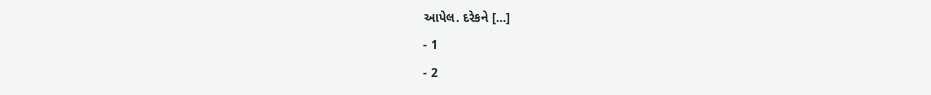આપેલ. દરેકને […]
- 1
- 2